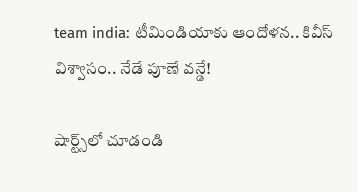team india: టీమిండియాకు ఆందోళన.. కివీస్ విశ్వాసం.. నేడే పూణే వన్డే!

షార్ట్స్‌లో చూడండి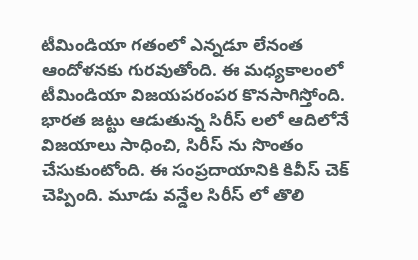టీమిండియా గతంలో ఎన్నడూ లేనంత ఆందోళనకు గురవుతోంది. ఈ మధ్యకాలంలో టీమిండియా విజయపరంపర కొనసాగిస్తోంది. భారత జట్టు ఆడుతున్న సిరీస్ లలో ఆదిలోనే విజయాలు సాధించి, సిరీస్ ను సొంతం చేసుకుంటోంది. ఈ సంప్రదాయానికి కివీస్ చెక్ చెప్పింది. మూడు వన్డేల సిరీస్ లో తొలి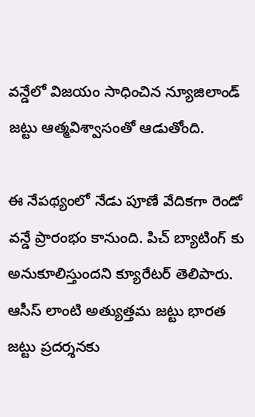వన్డేలో విజయం సాధించిన న్యూజిలాండ్ జట్టు ఆత్మవిశ్వాసంతో ఆడుతోంది.

ఈ నేపథ్యంలో నేడు పూణే వేదికగా రెండో వన్డే ప్రారంభం కానుంది. పిచ్ బ్యాటింగ్ కు అనుకూలిస్తుందని క్యూరేటర్ తెలిపారు. ఆసీస్ లాంటి అత్యుత్తమ జట్టు భారత జట్టు ప్రదర్శనకు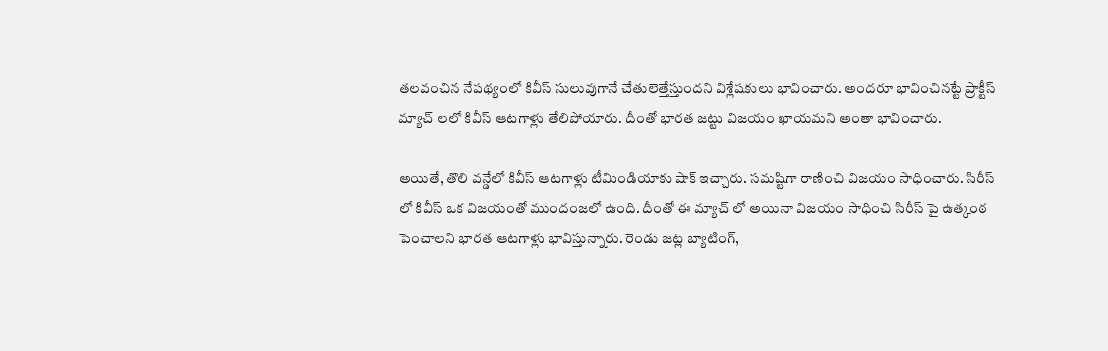తలవంచిన నేపథ్యంలో కివీస్ సులువుగానే చేతులెత్తేస్తుందని విశ్లేషకులు భావించారు. అందరూ భావించినట్టే ప్రాక్టీస్ మ్యాచ్ లలో కివీస్ ఆటగాళ్లు తేలిపోయారు. దీంతో భారత జట్టు విజయం ఖాయమని అంతా భావించారు.

అయితే, తొలి వన్డేలో కివీస్ ఆటగాళ్లు టీమిండియాకు షాక్ ఇచ్చారు. సమష్టిగా రాణించి విజయం సాధించారు. సిరీస్ లో కివీస్ ఒక విజయంతో ముందంజలో ఉంది. దీంతో ఈ మ్యాచ్ లో అయినా విజయం సాధించి సిరీస్ పై ఉత్కంఠ పెంచాలని భారత ఆటగాళ్లు భావిస్తున్నారు. రెండు జట్ల బ్యాటింగ్,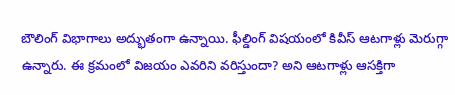బౌలింగ్ విభాగాలు అద్భుతంగా ఉన్నాయి. ఫీల్డింగ్ విషయంలో కివీస్ ఆటగాళ్లు మెరుగ్గా ఉన్నారు. ఈ క్రమంలో విజయం ఎవరిని వరిస్తుందా? అని ఆటగాళ్లు ఆసక్తిగా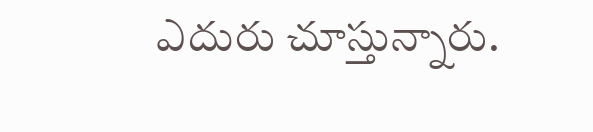ఎదురు చూస్తున్నారు.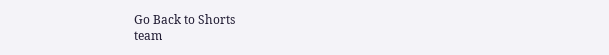Go Back to Shorts
team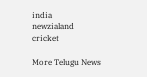india
newzialand
cricket

More Telugu News